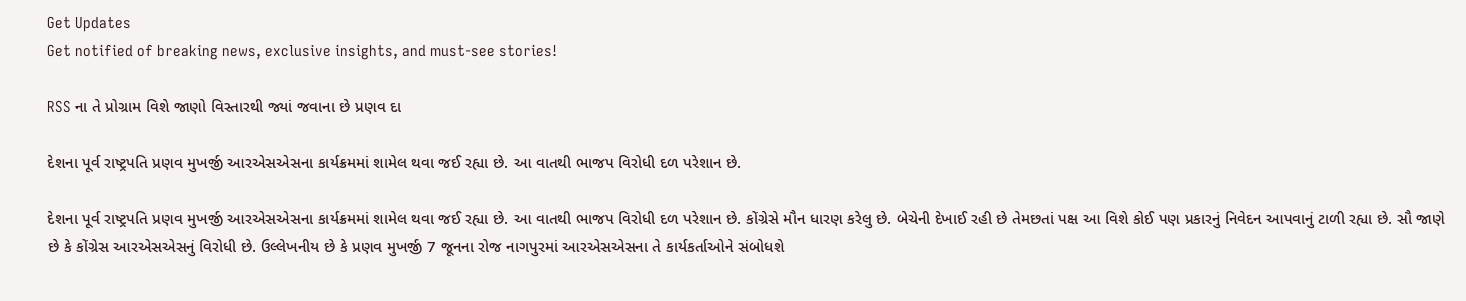Get Updates
Get notified of breaking news, exclusive insights, and must-see stories!

RSS ના તે પ્રોગ્રામ વિશે જાણો વિસ્તારથી જ્યાં જવાના છે પ્રણવ દા

દેશના પૂર્વ રાષ્ટ્રપતિ પ્રણવ મુખર્જી આરએસએસના કાર્યક્રમમાં શામેલ થવા જઈ રહ્યા છે. આ વાતથી ભાજપ વિરોધી દળ પરેશાન છે.

દેશના પૂર્વ રાષ્ટ્રપતિ પ્રણવ મુખર્જી આરએસએસના કાર્યક્રમમાં શામેલ થવા જઈ રહ્યા છે. આ વાતથી ભાજપ વિરોધી દળ પરેશાન છે. કોંગ્રેસે મૌન ધારણ કરેલુ છે. બેચેની દેખાઈ રહી છે તેમછતાં પક્ષ આ વિશે કોઈ પણ પ્રકારનું નિવેદન આપવાનું ટાળી રહ્યા છે. સૌ જાણે છે કે કોંગ્રેસ આરએસએસનું વિરોધી છે. ઉલ્લેખનીય છે કે પ્રણવ મુખર્જી 7 જૂનના રોજ નાગપુરમાં આરએસએસના તે કાર્યકર્તાઓને સંબોધશે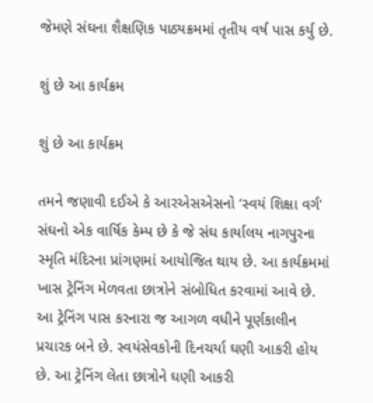જેમણે સંઘના શૈક્ષણિક પાઠ્યક્રમમાં તૃતીય વર્ષ પાસ કર્યુ છે.

શું છે આ કાર્યક્રમ

શું છે આ કાર્યક્રમ

તમને જણાવી દઈએ કે આરએસએસનો ‘સ્વયં શિક્ષા વર્ગ' સંઘનો એક વાર્ષિક કેમ્પ છે કે જે સંઘ કાર્યાલય નાગપુરના સ્મૃતિ મંદિરના પ્રાંગણમાં આયોજિત થાય છે. આ કાર્યક્રમમાં ખાસ ટ્રેનિંગ મેળવતા છાત્રોને સંબોધિત કરવામાં આવે છે. આ ટ્રેનિંગ પાસ કરનારા જ આગળ વધીને પૂર્ણકાલીન પ્રચારક બને છે. સ્વયંસેવકોની દિનચર્યા ઘણી આકરી હોય છે. આ ટ્રેનિંગ લેતા છાત્રોને ઘણી આકરી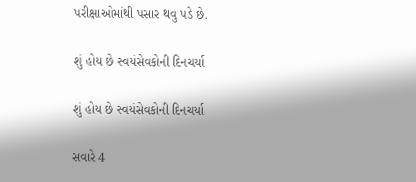પરીક્ષાઓમાંથી પસાર થવુ પડે છે.

શું હોય છે સ્વયંસેવકોની દિનચર્યા

શું હોય છે સ્વયંસેવકોની દિનચર્યા

સવારે 4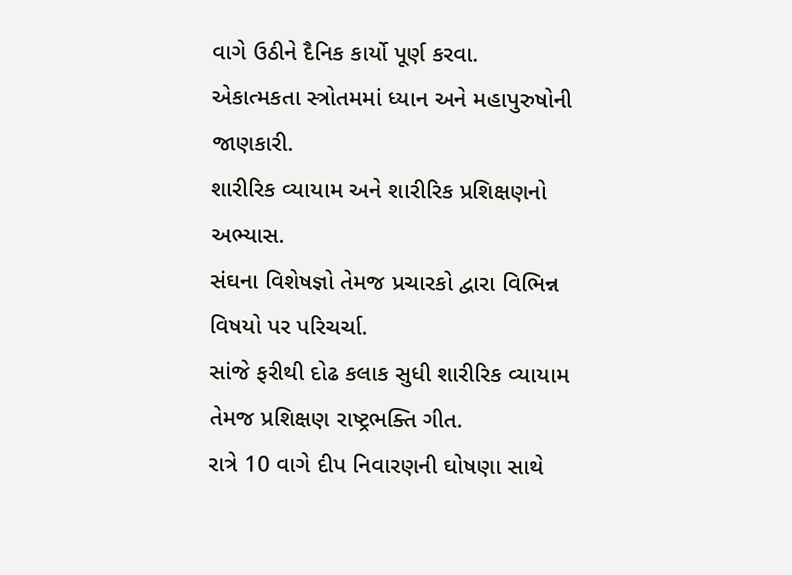વાગે ઉઠીને દૈનિક કાર્યો પૂર્ણ કરવા.
એકાત્મકતા સ્ત્રોતમમાં ધ્યાન અને મહાપુરુષોની જાણકારી.
શારીરિક વ્યાયામ અને શારીરિક પ્રશિક્ષણનો અભ્યાસ.
સંઘના વિશેષજ્ઞો તેમજ પ્રચારકો દ્વારા વિભિન્ન વિષયો પર પરિચર્ચા.
સાંજે ફરીથી દોઢ કલાક સુધી શારીરિક વ્યાયામ તેમજ પ્રશિક્ષણ રાષ્ટ્રભક્તિ ગીત.
રાત્રે 10 વાગે દીપ નિવારણની ઘોષણા સાથે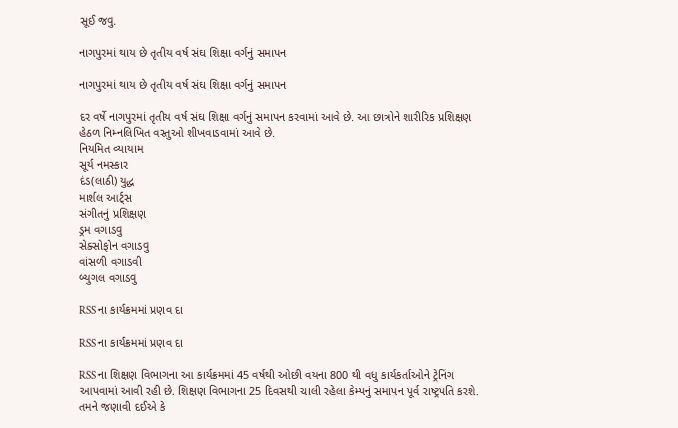સૂઈ જવુ.

નાગપુરમાં થાય છે તૃતીય વર્ષ સંઘ શિક્ષા વર્ગનું સમાપન

નાગપુરમાં થાય છે તૃતીય વર્ષ સંઘ શિક્ષા વર્ગનું સમાપન

દર વર્ષે નાગપુરમાં તૃતીય વર્ષ સંઘ શિક્ષા વર્ગનું સમાપન કરવામાં આવે છે. આ છાત્રોને શારીરિક પ્રશિક્ષણ હેઠળ નિમ્નલિખિત વસ્તુઓ શીખવાડવામાં આવે છે.
નિયમિત વ્યાયામ
સૂર્ય નમસ્કાર
દંડ(લાઠી) યુદ્ધ
માર્શલ આર્ટ્સ
સંગીતનું પ્રશિક્ષણ
ડ્રમ વગાડવુ
સેક્સોફોન વગાડવુ
વાંસળી વગાડવી
બ્યુગલ વગાડવુ

RSS ના કાર્યક્રમમાં પ્રણવ દા

RSS ના કાર્યક્રમમાં પ્રણવ દા

RSS ના શિક્ષણ વિભાગના આ કાર્યક્રમમાં 45 વર્ષથી ઓછી વયના 800 થી વધુ કાર્યકર્તાઓને ટ્રેનિંગ આપવામાં આવી રહી છે. શિક્ષણ વિભાગના 25 દિવસથી ચાલી રહેલા કેમ્પનું સમાપન પૂર્વ રાષ્ટ્રપતિ કરશે. તમને જણાવી દઈએ કે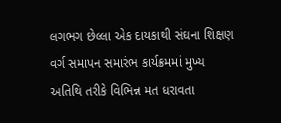લગભગ છેલ્લા એક દાયકાથી સંઘના શિક્ષણ વર્ગ સમાપન સમારંભ કાર્યક્રમમાં મુખ્ય અતિથિ તરીકે વિભિન્ન મત ધરાવતા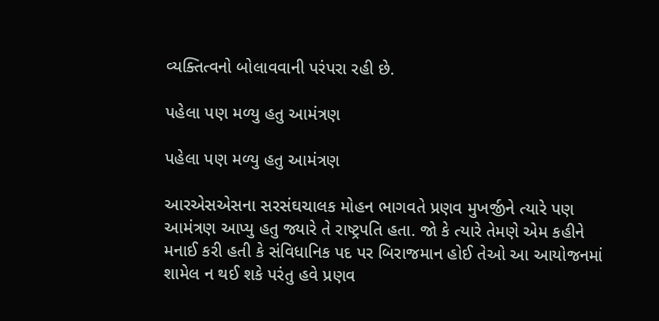વ્યક્તિત્વનો બોલાવવાની પરંપરા રહી છે.

પહેલા પણ મળ્યુ હતુ આમંત્રણ

પહેલા પણ મળ્યુ હતુ આમંત્રણ

આરએસએસના સરસંઘચાલક મોહન ભાગવતે પ્રણવ મુખર્જીને ત્યારે પણ આમંત્રણ આપ્યુ હતુ જ્યારે તે રાષ્ટ્રપતિ હતા. જો કે ત્યારે તેમણે એમ કહીને મનાઈ કરી હતી કે સંવિધાનિક પદ પર બિરાજમાન હોઈ તેઓ આ આયોજનમાં શામેલ ન થઈ શકે પરંતુ હવે પ્રણવ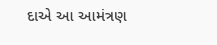દાએ આ આમંત્રણ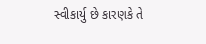સ્વીકાર્યુ છે કારણકે તે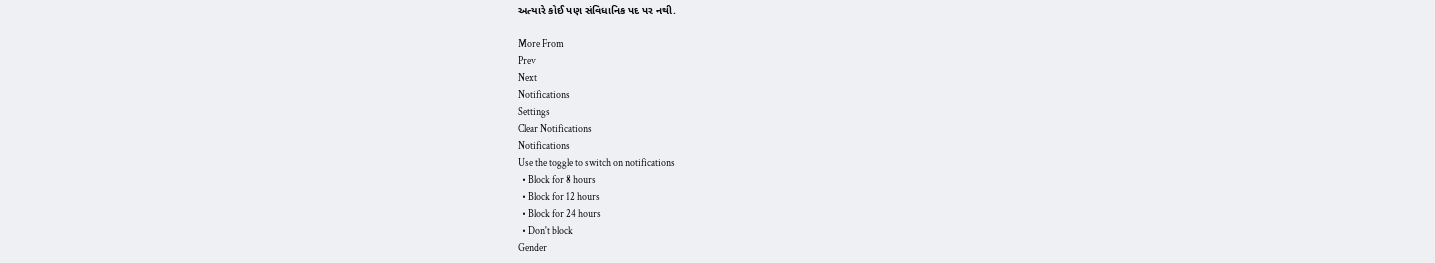અત્યારે કોઈ પણ સંવિધાનિક પદ પર નથી.

More From
Prev
Next
Notifications
Settings
Clear Notifications
Notifications
Use the toggle to switch on notifications
  • Block for 8 hours
  • Block for 12 hours
  • Block for 24 hours
  • Don't block
Gender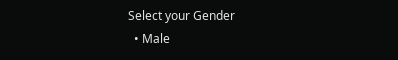Select your Gender
  • Male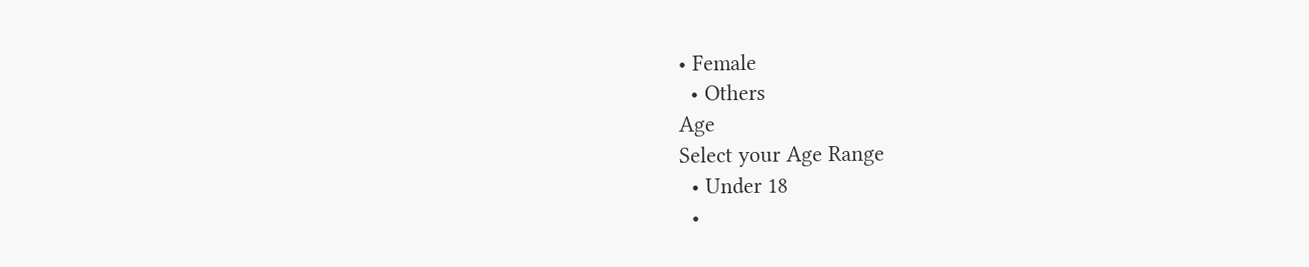• Female
  • Others
Age
Select your Age Range
  • Under 18
  •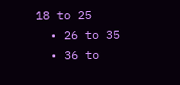18 to 25
  • 26 to 35
  • 36 to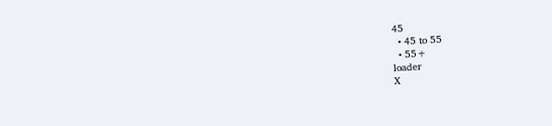45
  • 45 to 55
  • 55+
loader
X